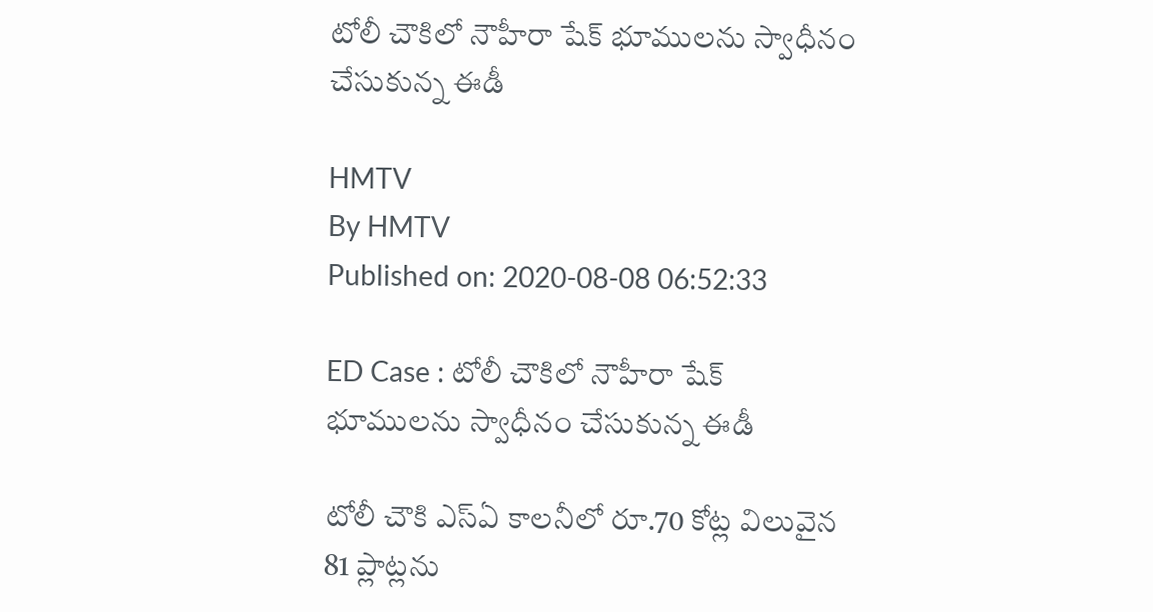టోలీ చౌకిలో నౌహీరా షేక్ భూములను స్వాధీనం చేసుకున్న ఈడీ

HMTV
By HMTV
Published on: 2020-08-08 06:52:33

ED Case : టోలీ చౌకిలో నౌహీరా షేక్ భూములను స్వాధీనం చేసుకున్న ఈడీ

టోలీ చౌకి ఎస్ఏ కాలనీలో రూ.70 కోట్ల విలువైన 81 ప్లాట్లను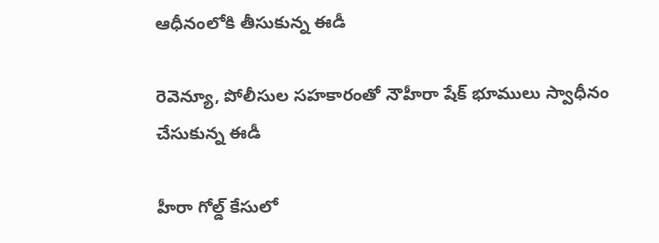ఆధీనంలోకి తీసుకున్న ఈడీ

రెవెన్యూ, పోలీసుల సహకారంతో నౌహీరా షేక్ భూములు స్వాధీనం చేసుకున్న ఈడీ

హీరా గోల్డ్ కేసులో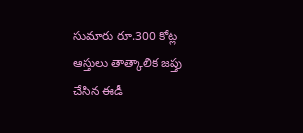సుమారు రూ.300 కోట్ల ఆస్తులు తాత్కాలిక జప్తు చేసిన ఈడీ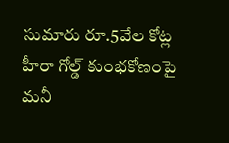సుమారు రూ.5వేల కోట్ల హీరా గోల్డ్ కుంభకోణంపై మనీ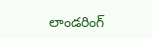లాండరింగ్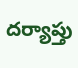దర్యాప్తు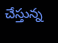చేస్తున్న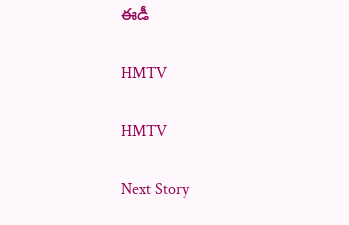ఈడీ

HMTV

HMTV

Next Story